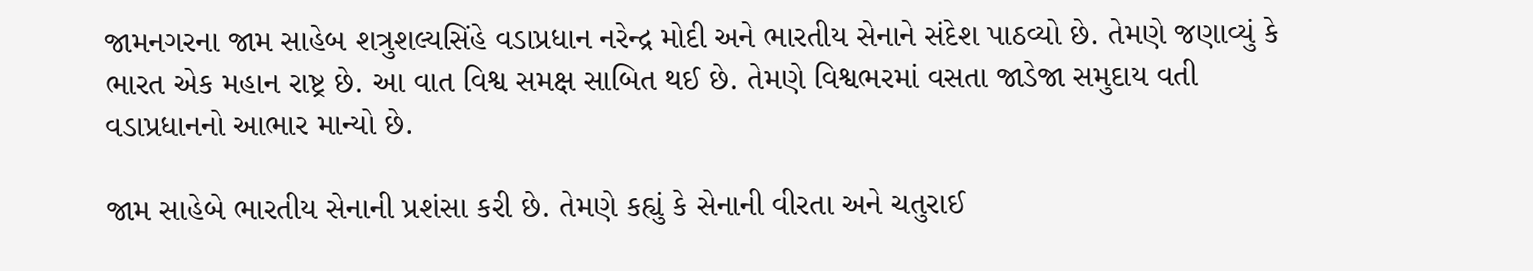જામનગરના જામ સાહેબ શત્રુશલ્યસિંહે વડાપ્રધાન નરેન્દ્ર મોદી અને ભારતીય સેનાને સંદેશ પાઠવ્યો છે. તેમણે જણાવ્યું કે ભારત એક મહાન રાષ્ટ્ર છે. આ વાત વિશ્વ સમક્ષ સાબિત થઈ છે. તેમણે વિશ્વભરમાં વસતા જાડેજા સમુદાય વતી વડાપ્રધાનનો આભાર માન્યો છે.

જામ સાહેબે ભારતીય સેનાની પ્રશંસા કરી છે. તેમણે કહ્યું કે સેનાની વીરતા અને ચતુરાઈ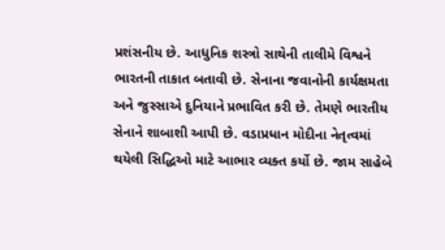પ્રશંસનીય છે. આધુનિક શસ્ત્રો સાથેની તાલીમે વિશ્વને ભારતની તાકાત બતાવી છે. સેનાના જવાનોની કાર્યક્ષમતા અને જુસ્સાએ દુનિયાને પ્રભાવિત કરી છે. તેમણે ભારતીય સેનાને શાબાશી આપી છે. વડાપ્રધાન મોદીના નેતૃત્વમાં થયેલી સિદ્ધિઓ માટે આભાર વ્યક્ત કર્યો છે. જામ સાહેબે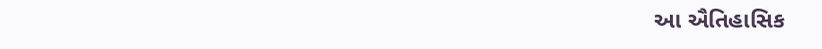આ ઐતિહાસિક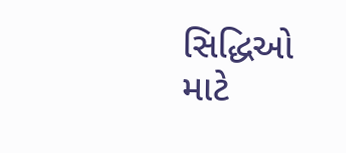સિદ્ધિઓ માટે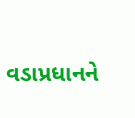વડાપ્રધાનને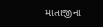માતાજીના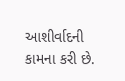આશીર્વાદની કામના કરી છે.